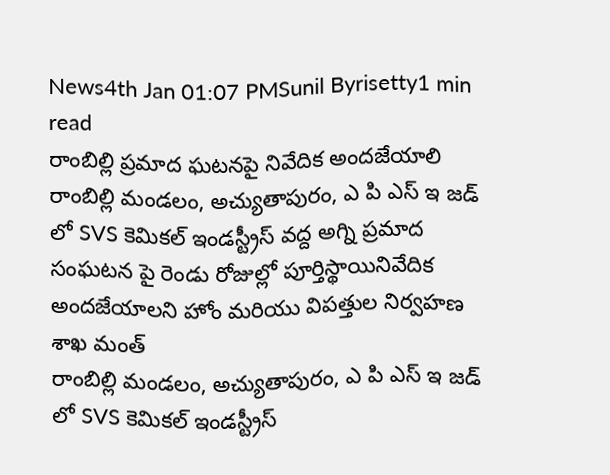News4th Jan 01:07 PMSunil Byrisetty1 min read
రాంబిల్లి ప్రమాద ఘటనపై నివేదిక అందజేయాలి
రాంబిల్లి మండలం, అచ్యుతాపురం, ఎ పి ఎస్ ఇ జడ్ లో SVS కెమికల్ ఇండస్ట్రీస్ వద్ద అగ్ని ప్రమాద సంఘటన పై రెండు రోజుల్లో పూర్తిస్థాయినివేదిక అందజేయాలని హోం మరియు విపత్తుల నిర్వహణ శాఖ మంత్
రాంబిల్లి మండలం, అచ్యుతాపురం, ఎ పి ఎస్ ఇ జడ్ లో SVS కెమికల్ ఇండస్ట్రీస్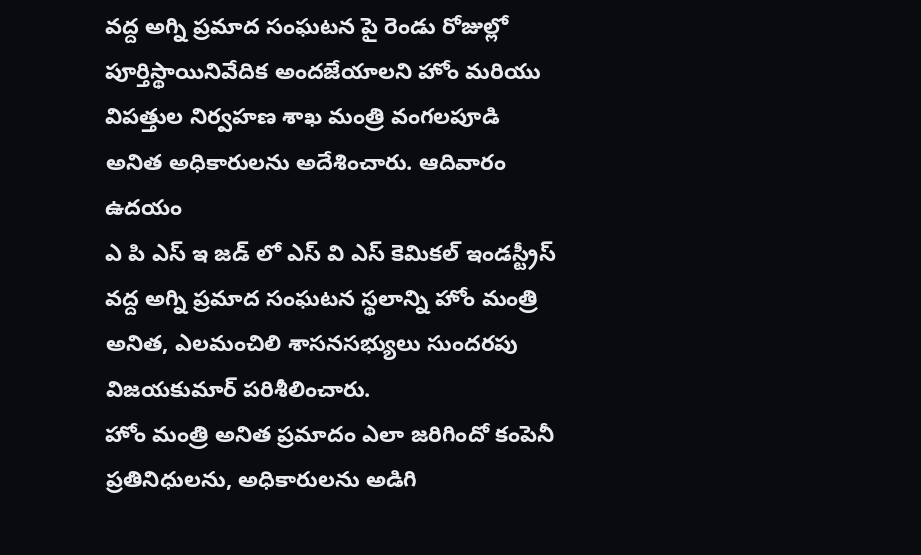వద్ద అగ్ని ప్రమాద సంఘటన పై రెండు రోజుల్లో పూర్తిస్థాయినివేదిక అందజేయాలని హోం మరియు విపత్తుల నిర్వహణ శాఖ మంత్రి వంగలపూడి అనిత అధికారులను అదేశించారు. ఆదివారం ఉదయం
ఎ పి ఎస్ ఇ జడ్ లో ఎస్ వి ఎస్ కెమికల్ ఇండస్ట్రీస్ వద్ద అగ్ని ప్రమాద సంఘటన స్థలాన్ని హోం మంత్రి అనిత, ఎలమంచిలి శాసనసభ్యులు సుందరపు విజయకుమార్ పరిశీలించారు.
హోం మంత్రి అనిత ప్రమాదం ఎలా జరిగిందో కంపెనీ ప్రతినిధులను, అధికారులను అడిగి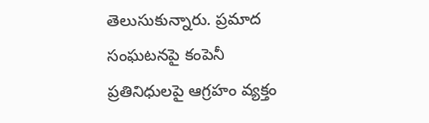తెలుసుకున్నారు. ప్రమాద సంఘటనపై కంపెనీ ప్రతినిధులపై ఆగ్రహం వ్యక్తం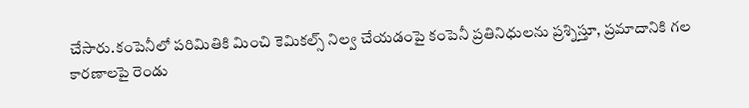చేసారు.కంపెనీలో పరిమితికి మించి కెమికల్స్ నిల్వ చేయడంపై కంపెనీ ప్రతినిధులను ప్రశ్నిస్తూ, ప్రమాదానికి గల కారణాలపై రెండు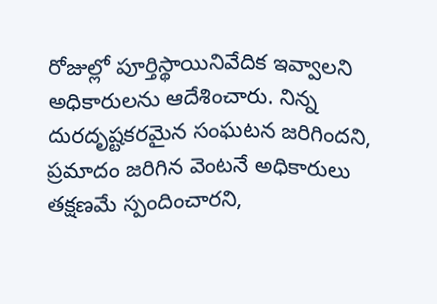రోజుల్లో పూర్తిస్థాయినివేదిక ఇవ్వాలని అధికారులను ఆదేశించారు. నిన్న దురదృష్టకరమైన సంఘటన జరిగిందని, ప్రమాదం జరిగిన వెంటనే అధికారులు తక్షణమే స్పందించారని,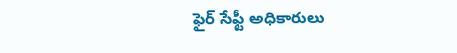ఫైర్ సేఫ్టీ అధికారులు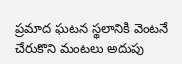ప్రమాద ఘటన స్థలానికి వెంటనే చేరుకొని మంటలు అదుపు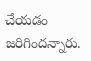చేయడం జరిగిందన్నారు.